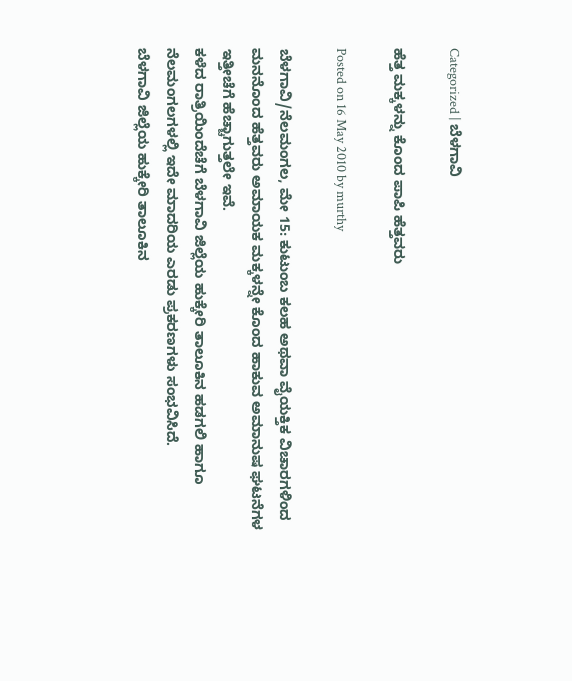Categorized | ಬೆಳಗಾವಿ

ಹೆತ್ತ ಮಕ್ಕಳನ್ನು ಕೊಂದ ಪಾಪಿ ಹೆತ್ತವರು

Posted on 16 May 2010 by murthy

ಬೆಳಗಾವಿ/ನೆಲಮಂಗಲ, ಮೇ 15: ಕುಟುಂಬ ಕಲಹ ಅಥವಾ ವೈಯಕ್ತಿಕ ವಿಚಾರಗಳಿಂದ ಮನನೊಂದ ಹೆತ್ತವರು ಅಮಾಯಕ ಮಕ್ಕಳನ್ನೇ ಕೊಂದ ಹಾಕುವ ಅಮಾನುಷ ಘಟನೆಗಳ ಇತ್ತೀಚೆಗೆ ಹೆಚ್ಚಾಗುತ್ತಲೇ ಇವೆ.
ಕಳೆದ ರಾತ್ರಿಯಿಂದೆಚೆಗೆ ಬೆಳಗಾವಿ ಜಿಲ್ಲೆಯ ಹುಕ್ಕೇರಿ ತಾಲೂಕಿನ ಹಡಗಲಿ ಹಾಗೂ ನೆಲಮಂಗಲಗಳಲ್ಲಿ ಇದೇ ಮಾದರಿಯ ಎರಡು ಪ್ರಕರಣಗಳು ಸಂಭವಿಸಿದೆ.
ಬೆಳಗಾವಿ ಜಿಲ್ಲೆಯ ಹುಕ್ಕೇರಿ ತಾಲೂಕಿನ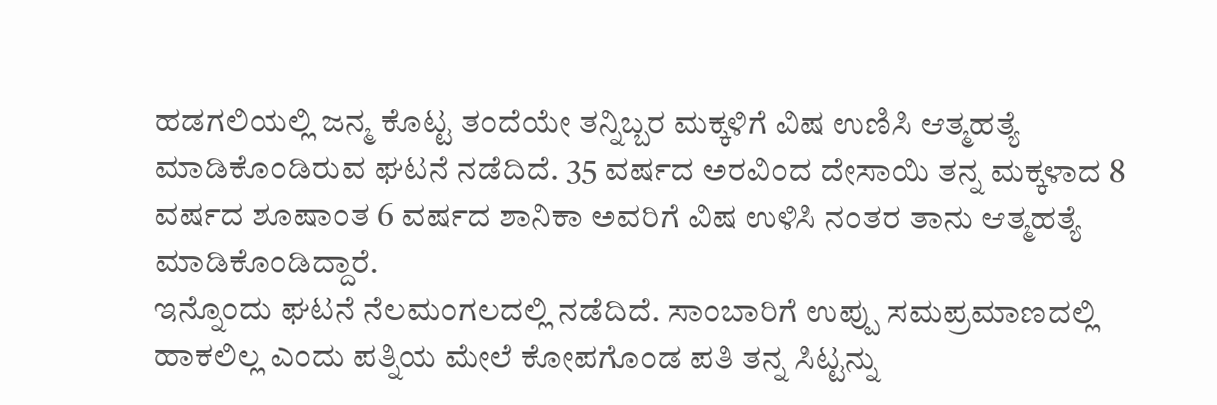ಹಡಗಲಿಯಲ್ಲಿ ಜನ್ಮ ಕೊಟ್ಟ ತಂದೆಯೇ ತನ್ನಿಬ್ಬರ ಮಕ್ಕಳಿಗೆ ವಿಷ ಉಣಿಸಿ ಆತ್ಮಹತ್ಯೆ ಮಾಡಿಕೊಂಡಿರುವ ಘಟನೆ ನಡೆದಿದೆ. 35 ವರ್ಷದ ಅರವಿಂದ ದೇಸಾಯಿ ತನ್ನ ಮಕ್ಕಳಾದ 8 ವರ್ಷದ ಶೂಷಾಂತ 6 ವರ್ಷದ ಶಾನಿಕಾ ಅವರಿಗೆ ವಿಷ ಉಳಿಸಿ ನಂತರ ತಾನು ಆತ್ಮಹತ್ಯೆ ಮಾಡಿಕೊಂಡಿದ್ದಾರೆ.
ಇನ್ನೊಂದು ಘಟನೆ ನೆಲಮಂಗಲದಲ್ಲಿ ನಡೆದಿದೆ. ಸಾಂಬಾರಿಗೆ ಉಪ್ಪು ಸಮಪ್ರಮಾಣದಲ್ಲಿ ಹಾಕಲಿಲ್ಲ ಎಂದು ಪತ್ನಿಯ ಮೇಲೆ ಕೋಪಗೊಂಡ ಪತಿ ತನ್ನ ಸಿಟ್ಟನ್ನು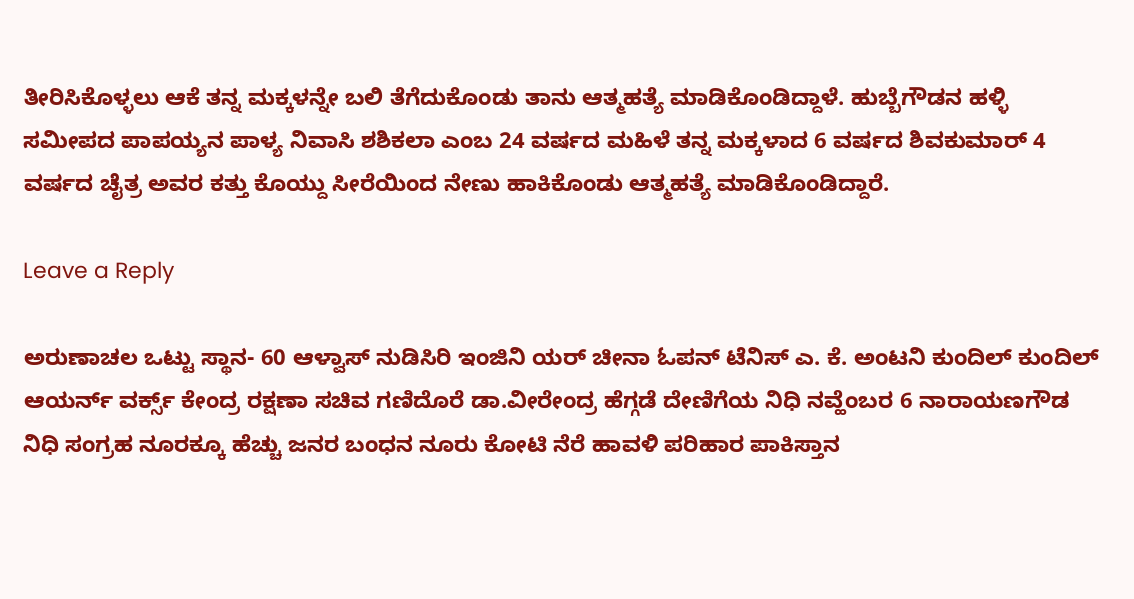ತೀರಿಸಿಕೊಳ್ಳಲು ಆಕೆ ತನ್ನ ಮಕ್ಕಳನ್ನೇ ಬಲಿ ತೆಗೆದುಕೊಂಡು ತಾನು ಆತ್ಮಹತ್ಯೆ ಮಾಡಿಕೊಂಡಿದ್ದಾಳೆ. ಹುಬ್ಬೆಗೌಡನ ಹಳ್ಳಿ ಸಮೀಪದ ಪಾಪಯ್ಯನ ಪಾಳ್ಯ ನಿವಾಸಿ ಶಶಿಕಲಾ ಎಂಬ 24 ವರ್ಷದ ಮಹಿಳೆ ತನ್ನ ಮಕ್ಕಳಾದ 6 ವರ್ಷದ ಶಿವಕುಮಾರ್ 4 ವರ್ಷದ ಚೈತ್ರ ಅವರ ಕತ್ತು ಕೊಯ್ದು ಸೀರೆಯಿಂದ ನೇಣು ಹಾಕಿಕೊಂಡು ಆತ್ಮಹತ್ಯೆ ಮಾಡಿಕೊಂಡಿದ್ದಾರೆ.

Leave a Reply

ಅರುಣಾಚಲ ಒಟ್ಟು ಸ್ಥಾನ- 60 ಆಳ್ವಾಸ್ ನುಡಿಸಿರಿ ಇಂಜಿನಿ ಯರ್ ಚೀನಾ ಓಪನ್ ಟೆನಿಸ್ ಎ. ಕೆ. ಅಂಟನಿ ಕುಂದಿಲ್ ಕುಂದಿಲ್ ಆಯರ್ನ್ ವರ್ಕ್ಸ್ ಕೇಂದ್ರ ರಕ್ಷಣಾ ಸಚಿವ ಗಣಿದೊರೆ ಡಾ.ವೀರೇಂದ್ರ ಹೆಗ್ಗಡೆ ದೇಣಿಗೆಯ ನಿಧಿ ನವ್ಹೆಂಬರ 6 ನಾರಾಯಣಗೌಡ ನಿಧಿ ಸಂಗ್ರಹ ನೂರಕ್ಕೂ ಹೆಚ್ಚು ಜನರ ಬಂಧನ ನೂರು ಕೋಟಿ ನೆರೆ ಹಾವಳಿ ಪರಿಹಾರ ಪಾಕಿಸ್ತಾನ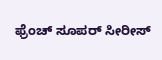ಫ್ರೆಂಚ್ ಸೂಪರ್ ಸೀರೀಸ್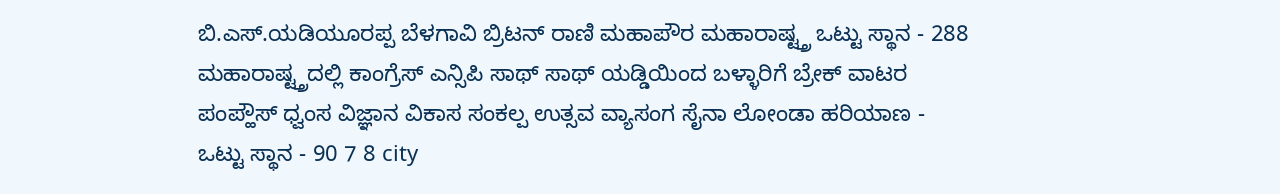ಬಿ.ಎಸ್.ಯಡಿಯೂರಪ್ಪ ಬೆಳಗಾವಿ ಬ್ರಿಟನ್ ರಾಣಿ ಮಹಾಪೌರ ಮಹಾರಾಷ್ಟ್ತ್ರ ಒಟ್ಟು ಸ್ಥಾನ - 288 ಮಹಾರಾಷ್ಟ್ತ್ರದಲ್ಲಿ ಕಾಂಗ್ರೆಸ್ ಎನ್ಸಿಪಿ ಸಾಥ್ ಸಾಥ್ ಯಡ್ಡಿಯಿಂದ ಬಳ್ಳಾರಿಗೆ ಬ್ರೇಕ್ ವಾಟರ ಪಂಪ್ಹೌಸ್ ಧ್ವಂಸ ವಿಜ್ಞಾನ ವಿಕಾಸ ಸಂಕಲ್ಪ ಉತ್ಸವ ವ್ಯಾಸಂಗ ಸೈನಾ ಲೋಂಡಾ ಹರಿಯಾಣ - ಒಟ್ಟು ಸ್ಥಾನ - 90 7 8 city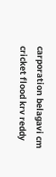carporation belagavi cm cricket flood krv reddy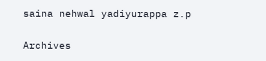saina nehwal yadiyurappa z.p

Archives